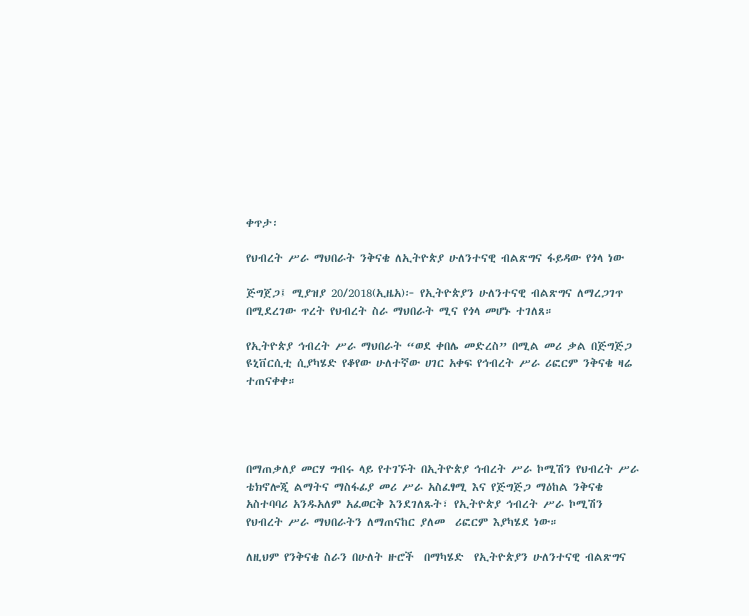ቀጥታ፡

የህብረት ሥራ ማህበራት ንቅናቄ ለኢትዮጵያ ሁለንተናዊ ብልጽግና ፋይዳው የጎላ ነው

ጅግጀጋ፤ ሚያዝያ 20/2018(ኢዜአ)፦ የኢትዮጵያን ሁለንተናዊ ብልጽግና ለማረጋገጥ በሚደረገው ጥረት የህብረት ስራ ማህበራት ሚና የጎላ መሆኑ ተገለጸ።

የኢትዮጵያ ኅብረት ሥራ ማህበራት “ወደ ቀበሌ መድረስ” በሚል መሪ ቃል በጅግጅጋ ዩኒቨርሲቲ ሲያካሄድ የቆየው ሁለተኛው ሀገር አቀፍ የኅብረት ሥራ ሪፎርም ንቅናቄ ዛሬ ተጠናቀቀ።




በማጠቃለያ መርሃ ግብሩ ላይ የተገኙት በኢትዮጵያ ኅብረት ሥራ ኮሚሽን የህብረት ሥራ ቴክኖሎጂ ልማትና ማስፋፊያ መሪ ሥራ አስፈፃሚ እና የጅግጅጋ ማዕከል ንቅናቄ አስተባባሪ አንዱአለም አፈወርቅ እንደገለጹት፣ የኢትዮጵያ ኅብረት ሥራ ኮሚሽን  የህብረት ሥራ ማህበራትን ለማጠናከር ያለመ  ሪፎርም እያካሄደ ነው።

ለዚህም የንቅናቄ ስራን በሁለት ዙሮች  በማካሄድ  የኢትዮጵያን ሁለንተናዊ ብልጽግና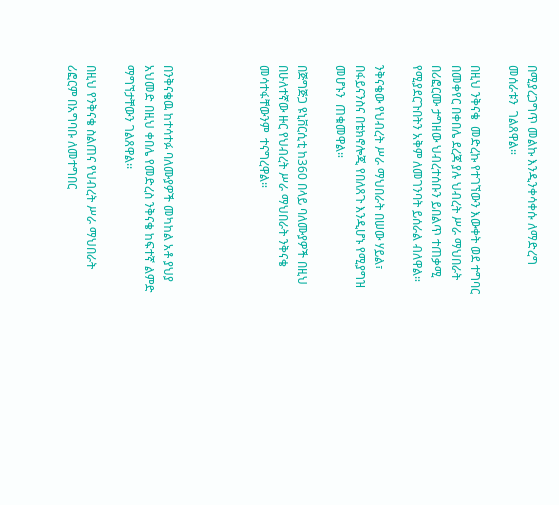በሚያረጋግጥ መልኩ እንዲንቀሳቀሱ ለማድረግ መሰራቱን  ገልጸዋል።

በዚህ ንቅናቄ  መድረኩ የተገኘውን እውቀት ወደ ተግባር በመቀየር በቀበሌ ደረጃ ያሉ ህብረት ሥራ ማህበራት በሪፎርሙ ታግዘው ህብረተሰቡን ይበልጥ ተጠቃሚ የሚያደርጉበትን አቅም ለመገንባት ይሰራል ብለዋል።

ንቅናቄው የህብረት ሥራ ማህበራት በሠው ሃይል፣ በፋይናንስና በቴክኖሎጂ የበለጸጉ እንዲሆኑ የሚያግዝ  መሆኑን  ጠቁመዋል።

በጅግጅጋ ዩኒቨርሲቲ ከ360 በላይ ባለሙያዎች በዚህ በሁለተኛው ዙር የህብረት ሥራ ማህበራት ንቅናቄ መሳተፋቸውንም  ተናግረዋል።




በንቅናቄዉ ከተሳተፉ ባለሙያዎች መካከል አቶ ያህያ አህመድ በዚህ ቀበሌ የመድረስ ንቅናቄ ከፍተኛ ልምድ ማግኘታቸውን ገልጸዋል፡፡

በዚህ የንቅናቄ ስልጠና የህብረት ሥራ ማህበራት ሪፎርም በአግባቡ ለመተግበር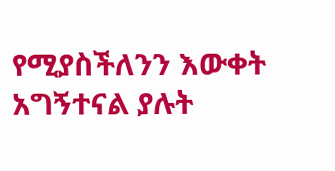የሚያስችለንን እውቀት አግኝተናል ያሉት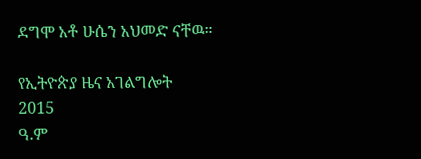ደግሞ አቶ ሁሴን አህመድ ናቸዉ።

የኢትዮጵያ ዜና አገልግሎት
2015
ዓ.ም